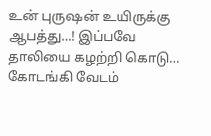உன் புருஷன் உயிருக்கு ஆபத்து…! இப்பவே தாலியை கழற்றி கொடு… கோடங்கி வேடம்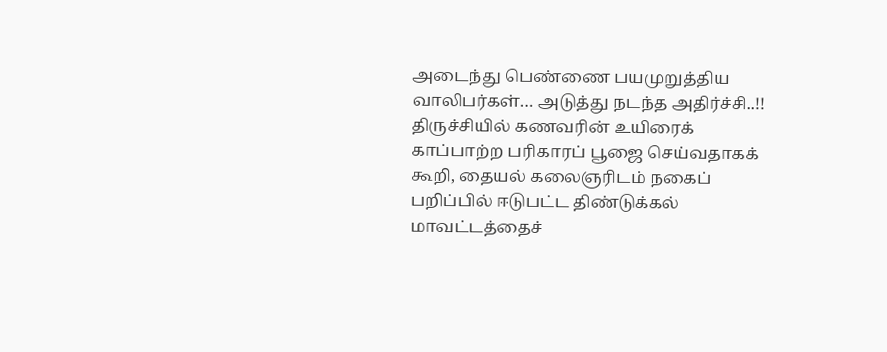அடைந்து பெண்ணை பயமுறுத்திய வாலிபர்கள்… அடுத்து நடந்த அதிர்ச்சி..!!
திருச்சியில் கணவரின் உயிரைக் காப்பாற்ற பரிகாரப் பூஜை செய்வதாகக் கூறி, தையல் கலைஞரிடம் நகைப் பறிப்பில் ஈடுபட்ட திண்டுக்கல் மாவட்டத்தைச்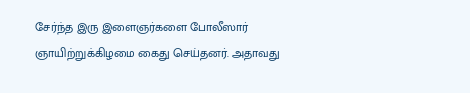சேர்ந்த இரு இளைஞர்களை போலீஸார் ஞாயிற்றுக்கிழமை கைது செய்தனர். அதாவது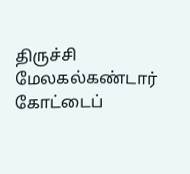திருச்சி மேலகல்கண்டார் கோட்டைப்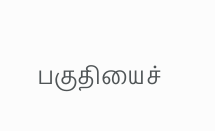பகுதியைச்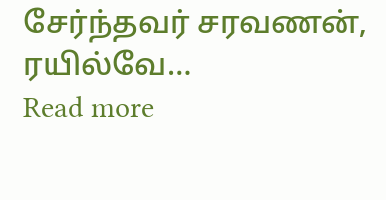சேர்ந்தவர் சரவணன், ரயில்வே…
Read more